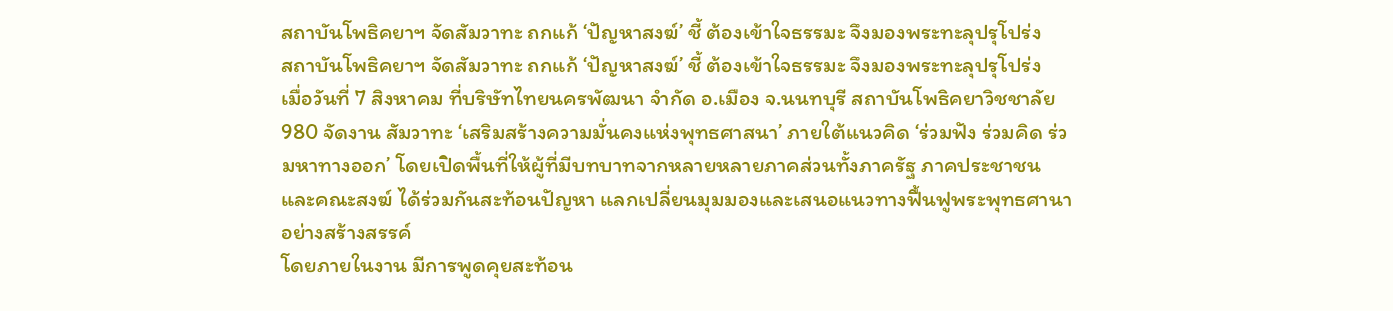สถาบันโพธิคยาฯ จัดสัมวาทะ ถกแก้ ‘ปัญหาสงฆ์’ ชี้ ต้องเข้าใจธรรมะ จึงมองพระทะลุปรุโปร่ง
สถาบันโพธิคยาฯ จัดสัมวาทะ ถกแก้ ‘ปัญหาสงฆ์’ ชี้ ต้องเข้าใจธรรมะ จึงมองพระทะลุปรุโปร่ง
เมื่อวันที่ 7 สิงหาคม ที่บริษัทไทยนครพัฒนา จำกัด อ.เมือง จ.นนทบุรี สถาบันโพธิคยาวิชชาลัย 980 จัดงาน สัมวาทะ ‘เสริมสร้างความมั่นคงแห่งพุทธศาสนา’ ภายใต้แนวคิด ‘ร่วมฟัง ร่วมคิด ร่วมหาทางออก’ โดยเปิดพื้นที่ให้ผู้ที่มีบทบาทจากหลายหลายภาคส่วนทั้งภาครัฐ ภาคประชาชน และคณะสงฆ์ ได้ร่วมกันสะท้อนปัญหา แลกเปลี่ยนมุมมองและเสนอแนวทางฟื้นฟูพระพุทธศานาอย่างสร้างสรรค์
โดยภายในงาน มีการพูดคุยสะท้อน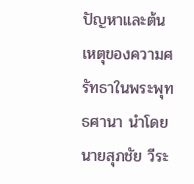ปัญหาและต้นเหตุของความศรัทธาในพระพุทธศานา นำโดย นายสุภชัย วีระ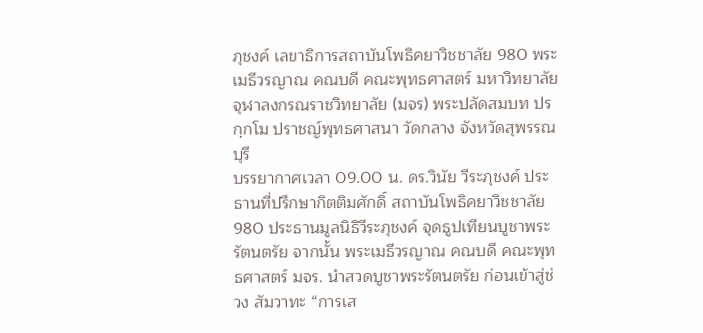ภุชงค์ เลขาธิการสถาบันโพธิคยาวิชชาลัย 980 พระเมธีวรญาณ คณบดี คณะพุทธศาสตร์ มหาวิทยาลัยจุฬาลงกรณราชวิทยาลัย (มจร) พระปลัดสมบท ปรกฺกโม ปราชญ์พุทธศาสนา วัดกลาง จังหวัดสุพรรณบุรี
บรรยากาศเวลา 09.00 น. ดร.วินัย วีระภุชงค์ ประธานที่ปรึกษากิตติมศักดิ์ สถาบันโพธิคยาวิชชาลัย 980 ประธานมูลนิธิวีระภุชงค์ จุดธูปเทียนบูชาพระรัตนตรัย จากนั้น พระเมธีวรญาณ คณบดี คณะพุทธศาสตร์ มจร. นำสวดบูชาพระรัตนตรัย ก่อนเข้าสู่ช่วง สัมวาทะ “การเส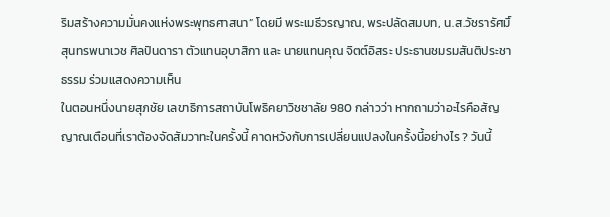ริมสร้างความมั่นคงแห่งพระพุทธศาสนา” โดยมี พระเมธีวรญาณ, พระปลัดสมบท, น.ส.วัชรารัศมิ์ สุนทรพนาเวช ศิลปินดารา ตัวแทนอุบาสิกา และ นายแทนคุณ จิตต์อิสระ ประธานชมรมสันติประชาธรรม ร่วมแสดงความเห็น
ในตอนหนึ่งนายสุภชัย เลขาธิการสถาบันโพธิคยาวิชชาลัย 980 กล่าวว่า หากถามว่าอะไรคือสัญญาณเตือนที่เราต้องจัดสัมวาทะในครั้งนี้ คาดหวังกับการเปลี่ยนแปลงในครั้งนี้อย่างไร ? วันนี้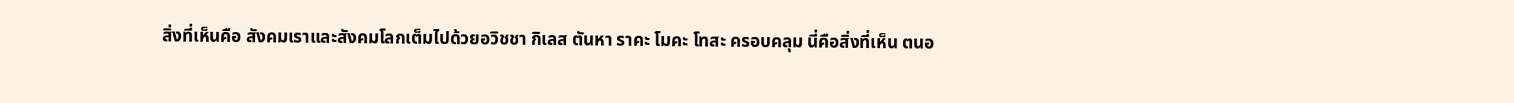สิ่งที่เห็นคือ สังคมเราและสังคมโลกเต็มไปด้วยอวิชชา กิเลส ตันหา ราคะ โมคะ โทสะ ครอบคลุม นี่คือสิ่งที่เห็น ตนอ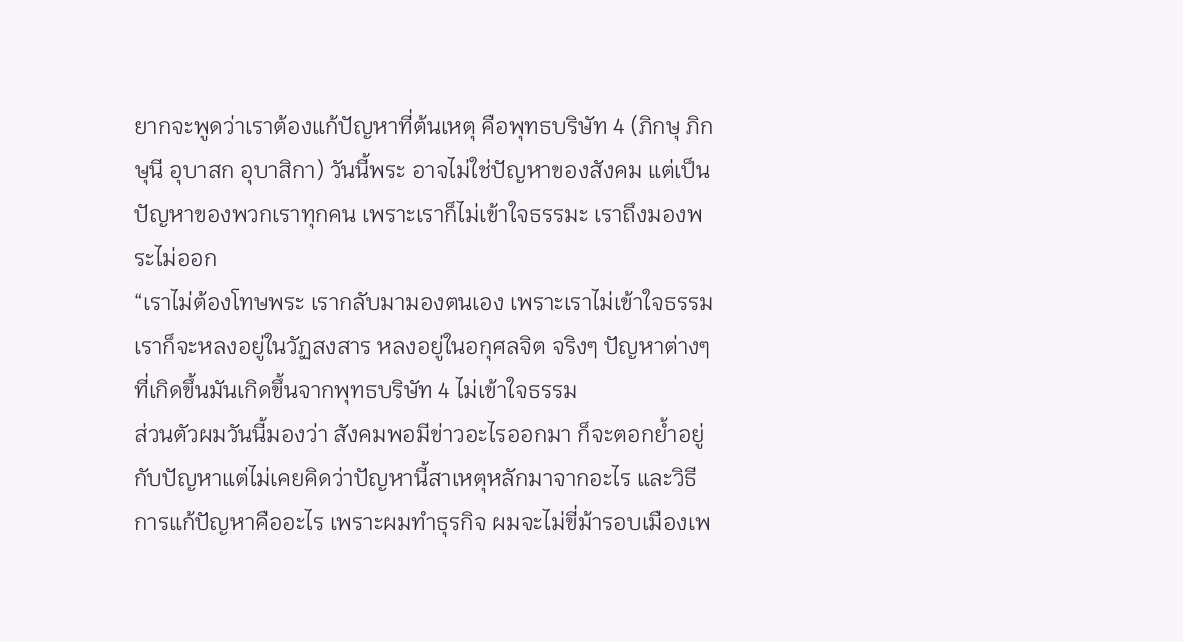ยากจะพูดว่าเราต้องแก้ปัญหาที่ต้นเหตุ คือพุทธบริษัท 4 (ภิกษุ ภิกษุนี อุบาสก อุบาสิกา) วันนี้พระ อาจไม่ใช่ปัญหาของสังคม แต่เป็นปัญหาของพวกเราทุกคน เพราะเราก็ไม่เข้าใจธรรมะ เราถึงมองพระไม่ออก
“เราไม่ต้องโทษพระ เรากลับมามองตนเอง เพราะเราไม่เข้าใจธรรม เราก็จะหลงอยู่ในวัฏสงสาร หลงอยู่ในอกุศลจิต จริงๆ ปัญหาต่างๆ ที่เกิดขึ้นมันเกิดขึ้นจากพุทธบริษัท 4 ไม่เข้าใจธรรม
ส่วนตัวผมวันนี้มองว่า สังคมพอมีข่าวอะไรออกมา ก็จะตอกย้ำอยู่กับปัญหาแต่ไม่เคยคิดว่าปัญหานี้สาเหตุหลักมาจากอะไร และวิธีการแก้ปัญหาคืออะไร เพราะผมทำธุรกิจ ผมจะไม่ขี่ม้ารอบเมืองเพ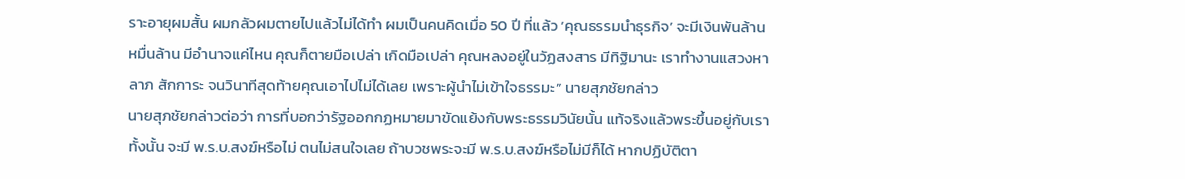ราะอายุผมสั้น ผมกลัวผมตายไปแล้วไม่ได้ทำ ผมเป็นคนคิดเมื่อ 50 ปี ที่แล้ว ‘คุณธรรมนำธุรกิจ’ จะมีเงินพันล้าน หมื่นล้าน มีอำนาจแค่ไหน คุณก็ตายมือเปล่า เกิดมือเปล่า คุณหลงอยู่ในวัฏสงสาร มีทิฐิมานะ เราทำงานแสวงหาลาภ สักการะ จนวินาทีสุดท้ายคุณเอาไปไม่ได้เลย เพราะผู้นำไม่เข้าใจธรรมะ” นายสุภชัยกล่าว
นายสุภชัยกล่าวต่อว่า การที่บอกว่ารัฐออกกฏหมายมาขัดแย้งกับพระธรรมวินัยนั้น แท้จริงแล้วพระขึ้นอยู่กับเราทั้งนั้น จะมี พ.ร.บ.สงฆ์หรือไม่ ตนไม่สนใจเลย ถ้าบวชพระจะมี พ.ร.บ.สงฆ์หรือไม่มีก็ได้ หากปฏิบัติตา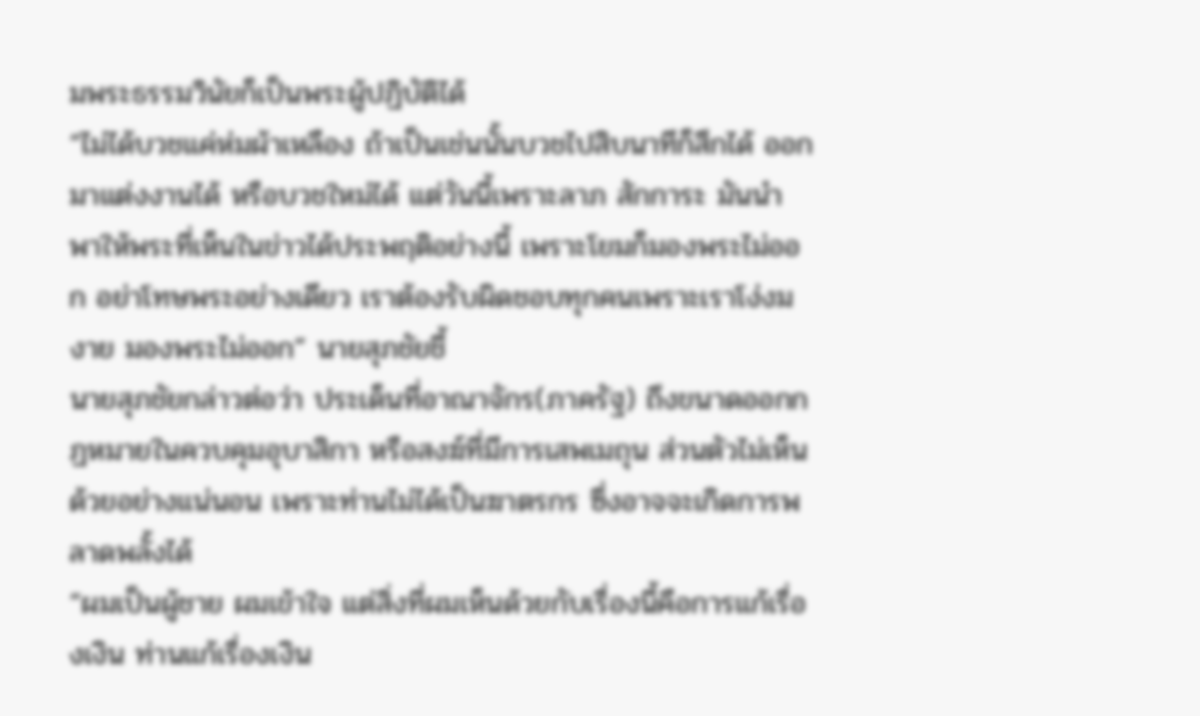มพระธรรมวินัยก็เป็นพระผู้ปฏิบัติได้
“ไม่ได้บวชแค่ห่มผ้าเหลือง ถ้าเป็นเช่นนั้นบวชไปสิบนาทีก็สึกได้ ออกมาแต่งงานได้ หรือบวชใหม่ได้ แต่วันนี้เพราะลาภ สักการะ มันนำพาให้พระที่เห็นในข่าวได้ประพฤติอย่างนี้ เพราะโยมก็มองพระไม่ออก อย่าโทษพระอย่างเดียว เราต้องรับผิดชอบทุกคนเพราะเราโง่งมงาย มองพระไม่ออก” นายสุภชัยชี้
นายสุภชัยกล่าวต่อว่า ประเด็นที่อาณาจักร(ภาครัฐ) ถึงขนาดออกกฏหมายในควบคุมอุบาสิกา หรือสงฆ์ที่มีการเสพเมถุน ส่วนตัวไม่เห็นด้วยอย่างแน่นอน เพราะท่านไม่ได้เป็นฆาตรกร ซึ่งอาจจะเกิดการพลาดพลั้งได้
“ผมเป็นผู้ชาย ผมเข้าใจ แต่สิ่งที่ผมเห็นด้วยกับเรื่องนี้คือการแก้เรื่องเงิน ท่านแก้เรื่องเงิน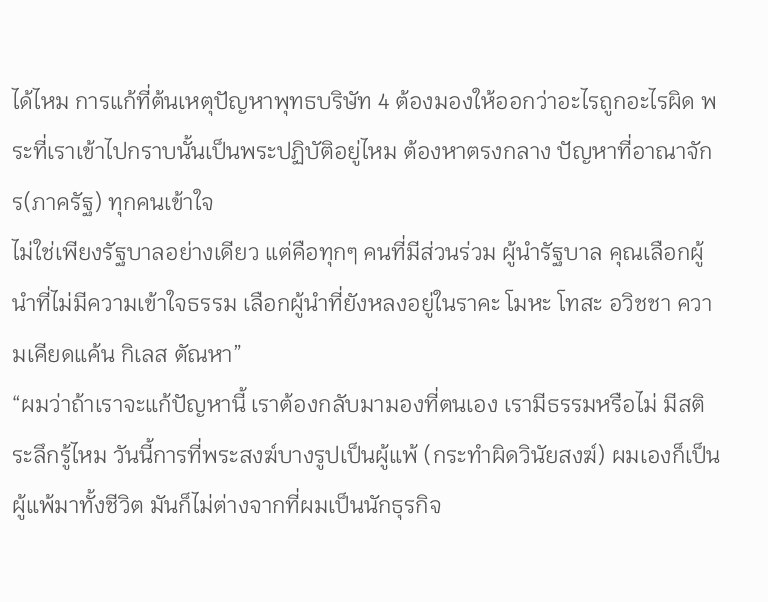ได้ไหม การแก้ที่ต้นเหตุปัญหาพุทธบริษัท 4 ต้องมองให้ออกว่าอะไรถูกอะไรผิด พระที่เราเข้าไปกราบนั้นเป็นพระปฏิบัติอยู่ไหม ต้องหาตรงกลาง ปัญหาที่อาณาจักร(ภาครัฐ) ทุกคนเข้าใจ
ไม่ใช่เพียงรัฐบาลอย่างเดียว แต่คือทุกๆ คนที่มีส่วนร่วม ผู้นำรัฐบาล คุณเลือกผู้นำที่ไม่มีความเข้าใจธรรม เลือกผู้นำที่ยังหลงอยู่ในราคะ โมหะ โทสะ อวิชชา ความเคียดแค้น กิเลส ตัณหา”
“ผมว่าถ้าเราจะแก้ปัญหานี้ เราต้องกลับมามองที่ตนเอง เรามีธรรมหรือไม่ มีสติระลึกรู้ไหม วันนี้การที่พระสงฆ์บางรูปเป็นผู้แพ้ (กระทำผิดวินัยสงฆ์) ผมเองก็เป็นผู้แพ้มาทั้งชีวิต มันก็ไม่ต่างจากที่ผมเป็นนักธุรกิจ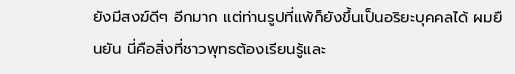ยังมีสงฆ์ดีๆ อีกมาก แต่ท่านรูปที่แพ้ก็ยังขึ้นเป็นอริยะบุคคลได้ ผมยืนยัน นี่คือสิ่งที่ชาวพุทธต้องเรียนรู้และ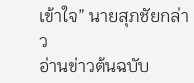เข้าใจ” นายสุภชัยกล่าว
อ่านข่าวต้นฉบับ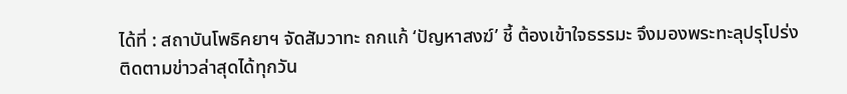ได้ที่ : สถาบันโพธิคยาฯ จัดสัมวาทะ ถกแก้ ‘ปัญหาสงฆ์’ ชี้ ต้องเข้าใจธรรมะ จึงมองพระทะลุปรุโปร่ง
ติดตามข่าวล่าสุดได้ทุกวัน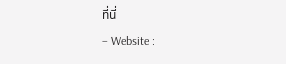ที่นี่
– Website :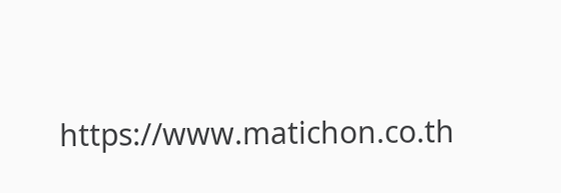https://www.matichon.co.th